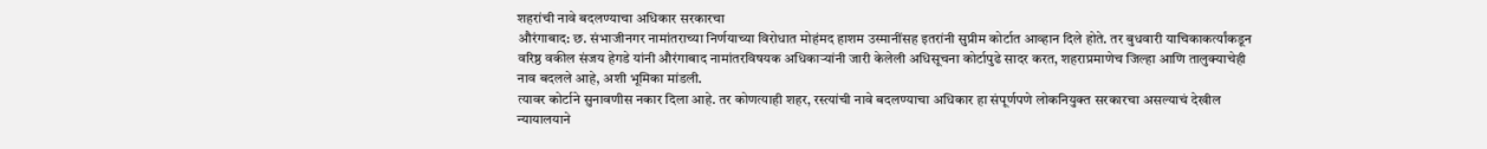शहरांची नावे बदलण्याचा अधिकार सरकारचा
औरंगाबाद: छ. संभाजीनगर नामांतराच्या निर्णयाच्या विरोधात मोहंमद हाशम उस्मानींसह इतरांनी सुप्रीम कोर्टात आव्हान दिले होते. तर बुधवारी याचिकाकर्त्यांकडून वरिष्ठ वकील संजय हेगडे यांनी औरंगाबाद नामांतरविषयक अधिकाऱ्यांनी जारी केलेली अधिसूचना कोर्टापुढे सादर करत, शहराप्रमाणेच जिल्हा आणि तालुक्याचेही नाव बदलले आहे, अशी भूमिका मांडली.
त्यावर कोर्टाने सुनावणीस नकार दिला आहे. तर कोणत्याही शहर, रस्त्यांची नावे बदलण्याचा अधिकार हा संपूर्णपणे लोकनियुक्त सरकारचा असल्याचं देखील न्यायालयाने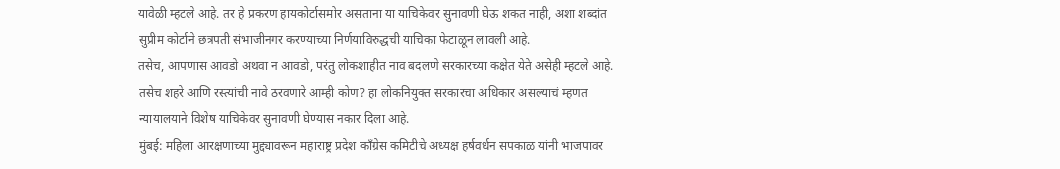यावेळी म्हटले आहे. तर हे प्रकरण हायकोर्टासमोर असताना या याचिकेवर सुनावणी घेऊ शकत नाही, अशा शब्दांत सुप्रीम कोर्टाने छत्रपती संभाजीनगर करण्याच्या निर्णयाविरुद्धची याचिका फेटाळून लावली आहे.
तसेच, आपणास आवडो अथवा न आवडो, परंतु लोकशाहीत नाव बदलणे सरकारच्या कक्षेत येते असेही म्हटले आहे. तसेच शहरे आणि रस्त्यांची नावे ठरवणारे आम्ही कोण? हा लोकनियुक्त सरकारचा अधिकार असल्याचं म्हणत न्यायालयाने विशेष याचिकेवर सुनावणी घेण्यास नकार दिला आहे.
मुंबई: महिला आरक्षणाच्या मुद्द्यावरून महाराष्ट्र प्रदेश काँग्रेस कमिटीचे अध्यक्ष हर्षवर्धन सपकाळ यांनी भाजपावर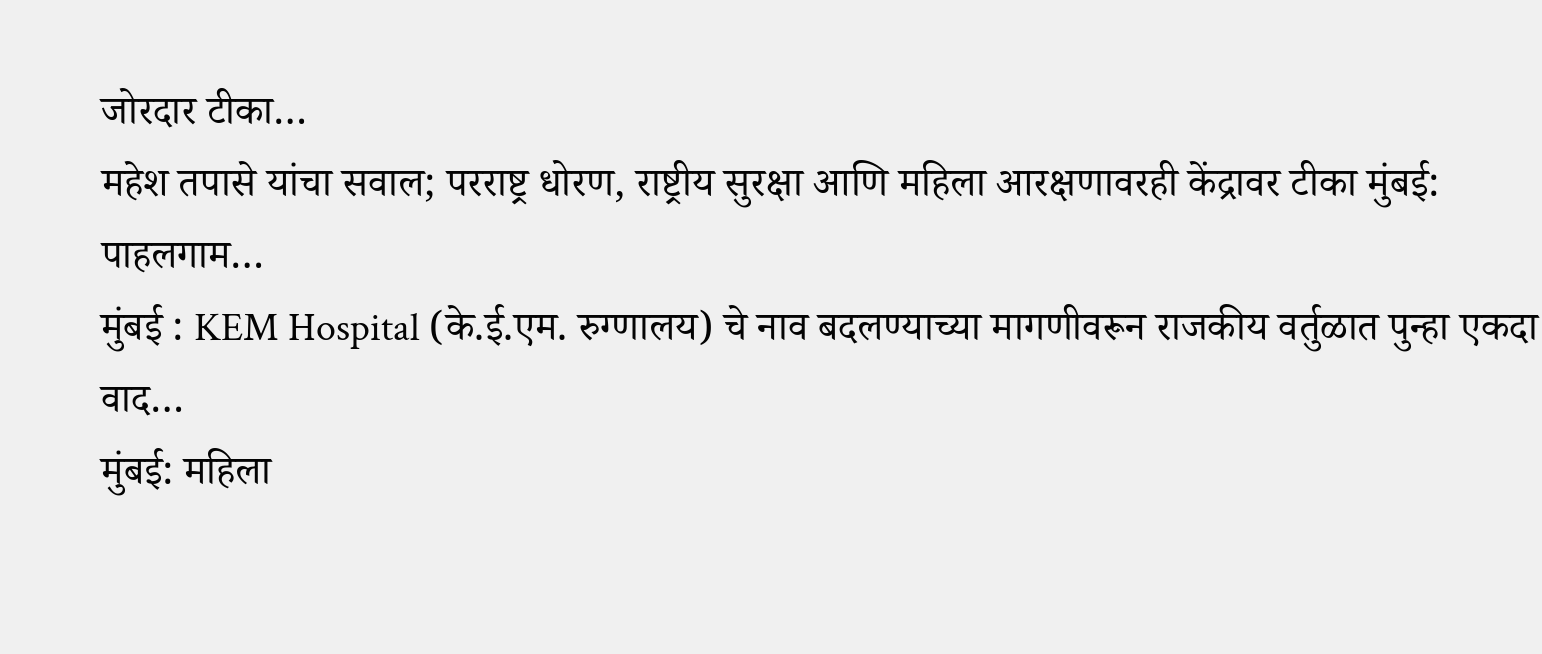जोरदार टीका…
महेश तपासे यांचा सवाल; परराष्ट्र धोरण, राष्ट्रीय सुरक्षा आणि महिला आरक्षणावरही केंद्रावर टीका मुंबई: पाहलगाम…
मुंबई : KEM Hospital (के.ई.एम. रुग्णालय) चे नाव बदलण्याच्या मागणीवरून राजकीय वर्तुळात पुन्हा एकदा वाद…
मुंबई: महिला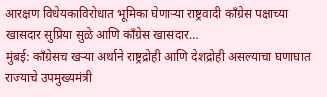आरक्षण विधेयकाविरोधात भूमिका घेणाऱ्या राष्ट्रवादी काँग्रेस पक्षाच्या खासदार सुप्रिया सुळे आणि काँग्रेस खासदार…
मुंबई: काँग्रेसच खऱ्या अर्थाने राष्ट्रद्रोही आणि देशद्रोही असल्याचा घणाघात राज्याचे उपमुख्यमंत्री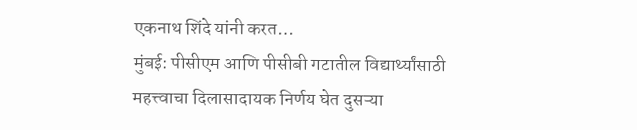एकनाथ शिंदे यांनी करत…
मुंबई: पीसीएम आणि पीसीबी गटातील विद्यार्थ्यांसाठी महत्त्वाचा दिलासादायक निर्णय घेत दुसऱ्या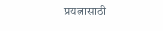प्रयत्नासाठी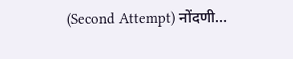(Second Attempt) नोंदणी…